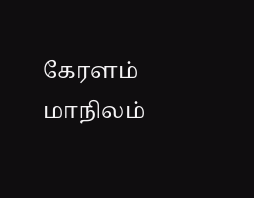கேரளம் மாநிலம்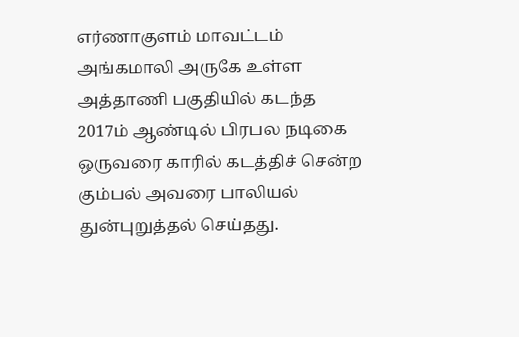எர்ணாகுளம் மாவட்டம் அங்கமாலி அருகே உள்ள அத்தாணி பகுதியில் கடந்த 2017ம் ஆண்டில் பிரபல நடிகை ஒருவரை காரில் கடத்திச் சென்ற கும்பல் அவரை பாலியல் துன்புறுத்தல் செய்தது.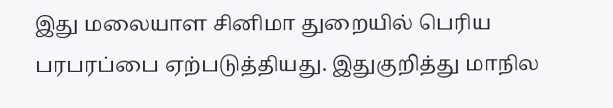இது மலையாள சினிமா துறையில் பெரிய பரபரப்பை ஏற்படுத்தியது. இதுகுறித்து மாநில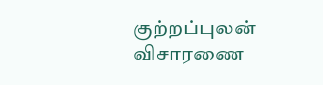குற்றப்புலன் விசாரணை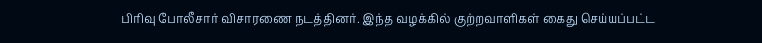பிரிவு போலீசார் விசாரணை நடத்தினர். இந்த வழக்கில் குற்றவாளிகள் கைது செய்யப்பட்ட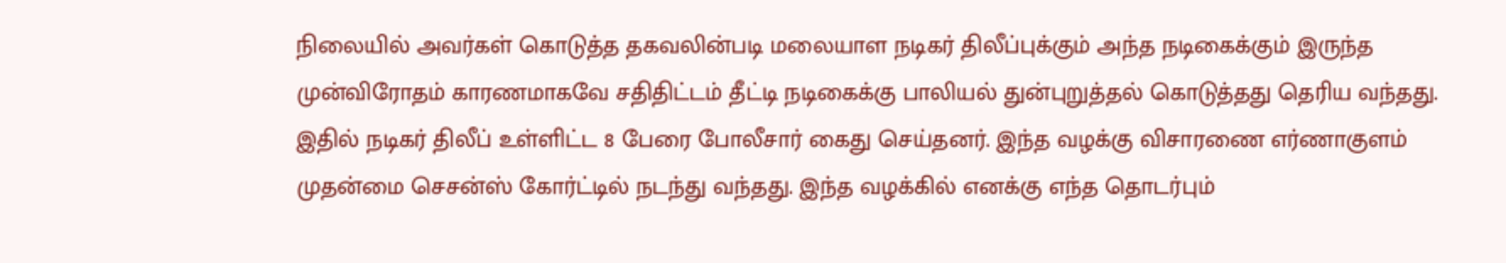நிலையில் அவர்கள் கொடுத்த தகவலின்படி மலையாள நடிகர் திலீப்புக்கும் அந்த நடிகைக்கும் இருந்த முன்விரோதம் காரணமாகவே சதிதிட்டம் தீட்டி நடிகைக்கு பாலியல் துன்புறுத்தல் கொடுத்தது தெரிய வந்தது.
இதில் நடிகர் திலீப் உள்ளிட்ட 8 பேரை போலீசார் கைது செய்தனர். இந்த வழக்கு விசாரணை எர்ணாகுளம் முதன்மை செசன்ஸ் கோர்ட்டில் நடந்து வந்தது. இந்த வழக்கில் எனக்கு எந்த தொடர்பும்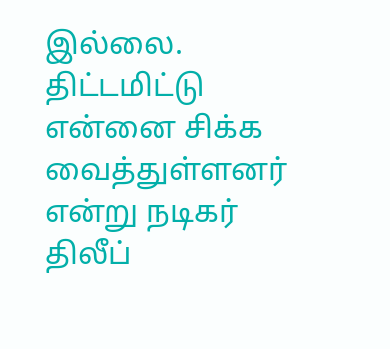இல்லை. திட்டமிட்டு என்னை சிக்க வைத்துள்ளனர் என்று நடிகர் திலீப்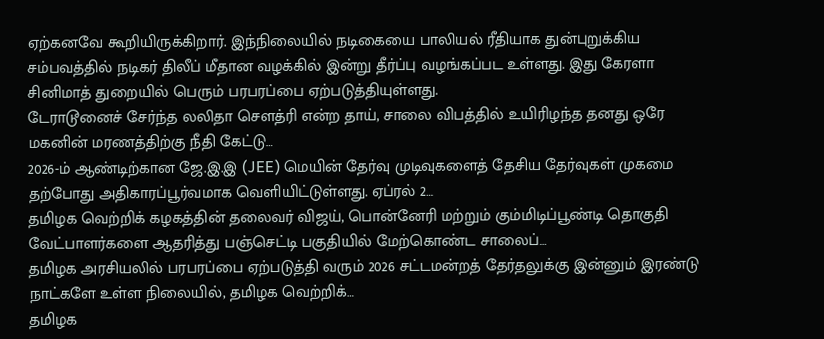ஏற்கனவே கூறியிருக்கிறார். இந்நிலையில் நடிகையை பாலியல் ரீதியாக துன்புறுக்கிய சம்பவத்தில் நடிகர் திலீப் மீதான வழக்கில் இன்று தீர்ப்பு வழங்கப்பட உள்ளது. இது கேரளா சினிமாத் துறையில் பெரும் பரபரப்பை ஏற்படுத்தியுள்ளது.
டேராடூனைச் சேர்ந்த லலிதா சௌத்ரி என்ற தாய், சாலை விபத்தில் உயிரிழந்த தனது ஒரே மகனின் மரணத்திற்கு நீதி கேட்டு…
2026-ம் ஆண்டிற்கான ஜே.இ.இ (JEE) மெயின் தேர்வு முடிவுகளைத் தேசிய தேர்வுகள் முகமை தற்போது அதிகாரப்பூர்வமாக வெளியிட்டுள்ளது. ஏப்ரல் 2…
தமிழக வெற்றிக் கழகத்தின் தலைவர் விஜய், பொன்னேரி மற்றும் கும்மிடிப்பூண்டி தொகுதி வேட்பாளர்களை ஆதரித்து பஞ்செட்டி பகுதியில் மேற்கொண்ட சாலைப்…
தமிழக அரசியலில் பரபரப்பை ஏற்படுத்தி வரும் 2026 சட்டமன்றத் தேர்தலுக்கு இன்னும் இரண்டு நாட்களே உள்ள நிலையில், தமிழக வெற்றிக்…
தமிழக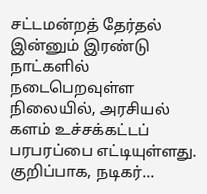சட்டமன்றத் தேர்தல் இன்னும் இரண்டு நாட்களில் நடைபெறவுள்ள நிலையில், அரசியல் களம் உச்சக்கட்டப் பரபரப்பை எட்டியுள்ளது. குறிப்பாக, நடிகர்…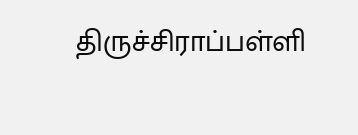திருச்சிராப்பள்ளி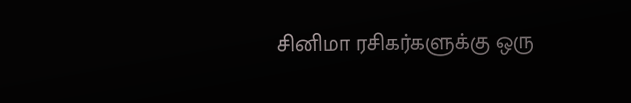சினிமா ரசிகர்களுக்கு ஒரு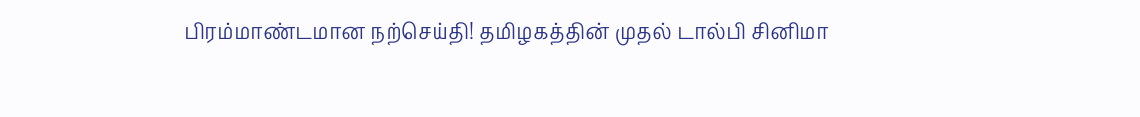பிரம்மாண்டமான நற்செய்தி! தமிழகத்தின் முதல் டால்பி சினிமா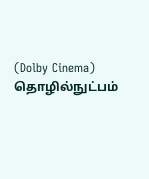(Dolby Cinema) தொழில்நுட்பம்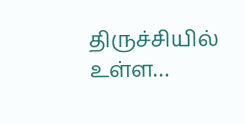திருச்சியில் உள்ள…